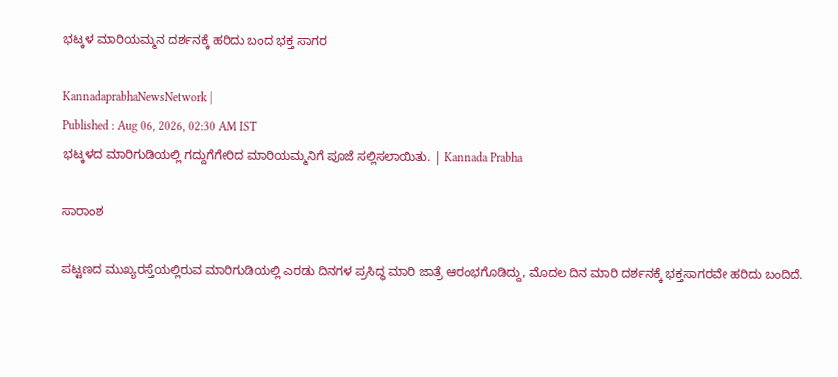ಭಟ್ಕಳ ಮಾರಿಯಮ್ಮನ ದರ್ಶನಕ್ಕೆ ಹರಿದು ಬಂದ ಭಕ್ತ ಸಾಗರ

KannadaprabhaNewsNetwork |
Published : Aug 06, 2026, 02:30 AM IST
ಭಟ್ಕಳದ ಮಾರಿಗುಡಿಯಲ್ಲಿ ಗದ್ದುಗೆಗೇರಿದ ಮಾರಿಯಮ್ಮನಿಗೆ ಪೂಜೆ ಸಲ್ಲಿಸಲಾಯಿತು. | Kannada Prabha

ಸಾರಾಂಶ

ಪಟ್ಟಣದ ಮುಖ್ಯರಸ್ತೆಯಲ್ಲಿರುವ ಮಾರಿಗುಡಿಯಲ್ಲಿ ಎರಡು ದಿನಗಳ ಪ್ರಸಿದ್ಧ ಮಾರಿ ಜಾತ್ರೆ ಆರಂಭಗೊಡಿದ್ದು, ಮೊದಲ ದಿನ ಮಾರಿ ದರ್ಶನಕ್ಕೆ ಭಕ್ತಸಾಗರವೇ ಹರಿದು ಬಂದಿದೆ.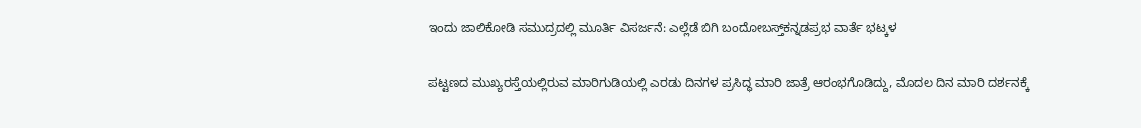ಇಂದು ಜಾಲಿಕೋಡಿ ಸಮುದ್ರದಲ್ಲಿ ಮೂರ್ತಿ ವಿಸರ್ಜನೆ: ಎಲ್ಲೆಡೆ ಬಿಗಿ ಬಂದೋಬಸ್ತ್‌ಕನ್ನಡಪ್ರಭ ವಾರ್ತೆ ಭಟ್ಕಳ

ಪಟ್ಟಣದ ಮುಖ್ಯರಸ್ತೆಯಲ್ಲಿರುವ ಮಾರಿಗುಡಿಯಲ್ಲಿ ಎರಡು ದಿನಗಳ ಪ್ರಸಿದ್ಧ ಮಾರಿ ಜಾತ್ರೆ ಆರಂಭಗೊಡಿದ್ದು, ಮೊದಲ ದಿನ ಮಾರಿ ದರ್ಶನಕ್ಕೆ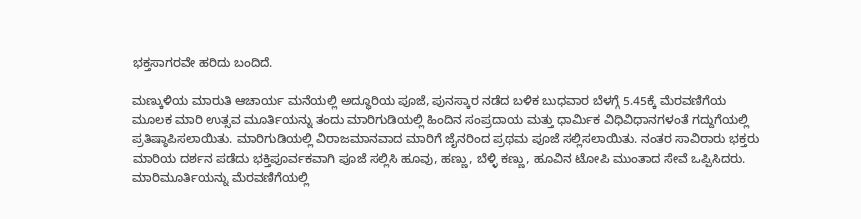ಭಕ್ತಸಾಗರವೇ ಹರಿದು ಬಂದಿದೆ.

ಮಣ್ಕುಳಿಯ ಮಾರುತಿ ಆಚಾರ್ಯ ಮನೆಯಲ್ಲಿ ಅದ್ಧೂರಿಯ ಪೂಜೆ, ಪುನಸ್ಕಾರ ನಡೆದ ಬಳಿಕ ಬುಧವಾರ ಬೆಳಗ್ಗೆ 5.45ಕ್ಕೆ ಮೆರವಣಿಗೆಯ ಮೂಲಕ ಮಾರಿ ಉತ್ಸವ ಮೂರ್ತಿಯನ್ನು ತಂದು ಮಾರಿಗುಡಿಯಲ್ಲಿ ಹಿಂದಿನ ಸಂಪ್ರದಾಯ ಮತ್ತು ಧಾರ್ಮಿಕ ವಿಧಿವಿಧಾನಗಳಂತೆ ಗದ್ದುಗೆಯಲ್ಲಿ ಪ್ರತಿಷ್ಠಾಪಿಸಲಾಯಿತು. ಮಾರಿಗುಡಿಯಲ್ಲಿ ವಿರಾಜಮಾನವಾದ ಮಾರಿಗೆ ಜೈನರಿಂದ ಪ್ರಥಮ ಪೂಜೆ ಸಲ್ಲಿಸಲಾಯಿತು. ನಂತರ ಸಾವಿರಾರು ಭಕ್ತರು ಮಾರಿಯ ದರ್ಶನ ಪಡೆದು ಭಕ್ತಿಪೂರ್ವಕವಾಗಿ ಪೂಜೆ ಸಲ್ಲಿಸಿ ಹೂವು, ಹಣ್ಣು, ಬೆಳ್ಳಿ ಕಣ್ಣು, ಹೂವಿನ ಟೋಪಿ ಮುಂತಾದ ಸೇವೆ ಒಪ್ಪಿಸಿದರು. ಮಾರಿಮೂರ್ತಿಯನ್ನು ಮೆರವಣಿಗೆಯಲ್ಲಿ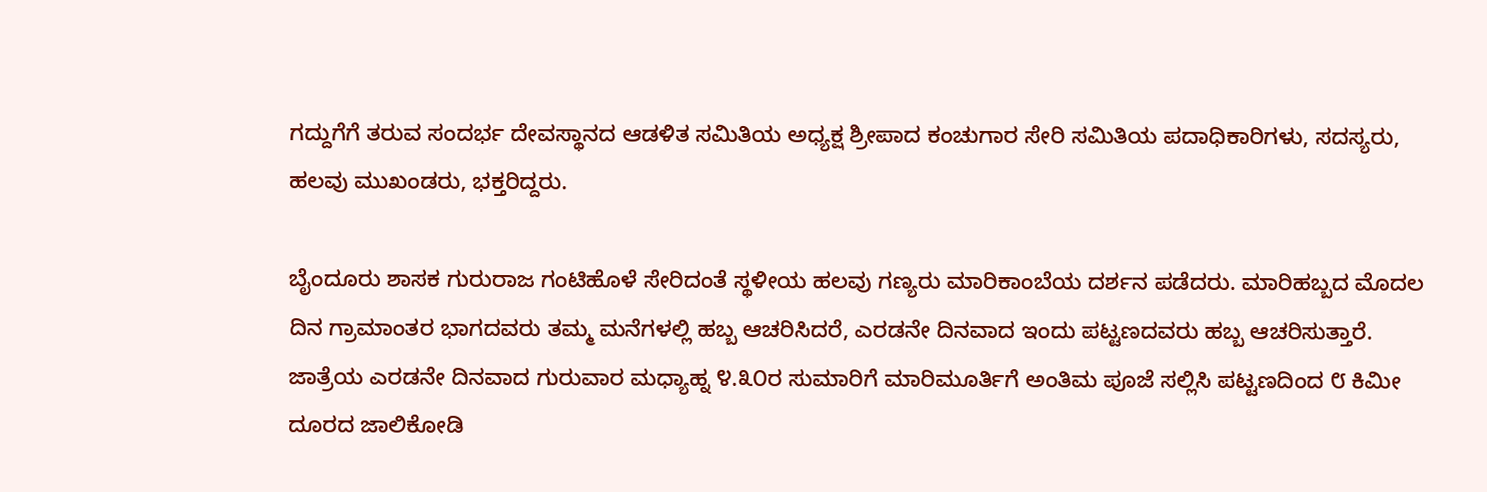ಗದ್ದುಗೆಗೆ ತರುವ ಸಂದರ್ಭ ದೇವಸ್ಥಾನದ ಆಡಳಿತ ಸಮಿತಿಯ ಅಧ್ಯಕ್ಷ ಶ್ರೀಪಾದ ಕಂಚುಗಾರ ಸೇರಿ ಸಮಿತಿಯ ಪದಾಧಿಕಾರಿಗಳು, ಸದಸ್ಯರು, ಹಲವು ಮುಖಂಡರು, ಭಕ್ತರಿದ್ದರು.

ಬೈಂದೂರು ಶಾಸಕ ಗುರುರಾಜ ಗಂಟಿಹೊಳೆ ಸೇರಿದಂತೆ ಸ್ಥಳೀಯ ಹಲವು ಗಣ್ಯರು ಮಾರಿಕಾಂಬೆಯ ದರ್ಶನ ಪಡೆದರು. ಮಾರಿಹಬ್ಬದ ಮೊದಲ ದಿನ ಗ್ರಾಮಾಂತರ ಭಾಗದವರು ತಮ್ಮ ಮನೆಗಳಲ್ಲಿ ಹಬ್ಬ ಆಚರಿಸಿದರೆ, ಎರಡನೇ ದಿನವಾದ ಇಂದು ಪಟ್ಟಣದವರು ಹಬ್ಬ ಆಚರಿಸುತ್ತಾರೆ. ಜಾತ್ರೆಯ ಎರಡನೇ ದಿನವಾದ ಗುರುವಾರ ಮಧ್ಯಾಹ್ನ ೪.೩೦ರ ಸುಮಾರಿಗೆ ಮಾರಿಮೂರ್ತಿಗೆ ಅಂತಿಮ ಪೂಜೆ ಸಲ್ಲಿಸಿ ಪಟ್ಟಣದಿಂದ ೮ ಕಿಮೀ ದೂರದ ಜಾಲಿಕೋಡಿ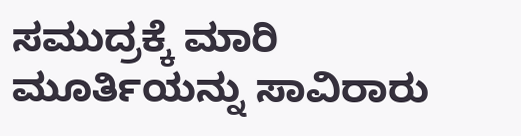ಸಮುದ್ರಕ್ಕೆ ಮಾರಿ ಮೂರ್ತಿಯನ್ನು ಸಾವಿರಾರು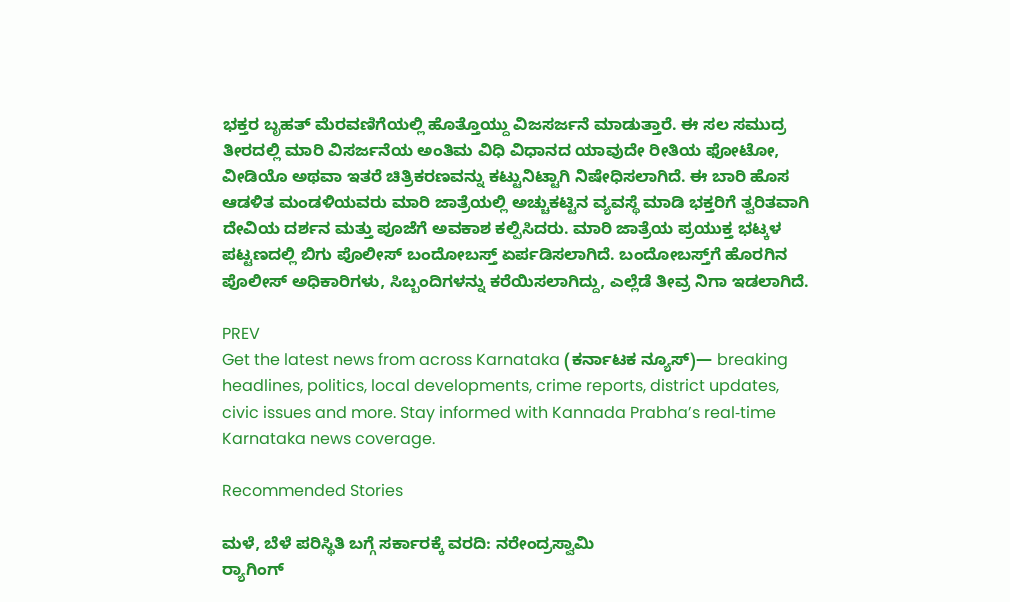ಭಕ್ತರ ಬೃಹತ್ ಮೆರವಣಿಗೆಯಲ್ಲಿ ಹೊತ್ತೊಯ್ದು ವಿಜಸರ್ಜನೆ ಮಾಡುತ್ತಾರೆ. ಈ ಸಲ ಸಮುದ್ರ ತೀರದಲ್ಲಿ ಮಾರಿ ವಿಸರ್ಜನೆಯ ಅಂತಿಮ ವಿಧಿ ವಿಧಾನದ ಯಾವುದೇ ರೀತಿಯ ಫೋಟೋ, ವೀಡಿಯೊ ಅಥವಾ ಇತರೆ ಚಿತ್ರಿಕರಣವನ್ನು ಕಟ್ಟುನಿಟ್ಟಾಗಿ ನಿಷೇಧಿಸಲಾಗಿದೆ. ಈ ಬಾರಿ ಹೊಸ ಆಡಳಿತ ಮಂಡಳಿಯವರು ಮಾರಿ ಜಾತ್ರೆಯಲ್ಲಿ ಅಚ್ಚುಕಟ್ಟಿನ ವ್ಯವಸ್ಥೆ ಮಾಡಿ ಭಕ್ತರಿಗೆ ತ್ವರಿತವಾಗಿ ದೇವಿಯ ದರ್ಶನ ಮತ್ತು ಪೂಜೆಗೆ ಅವಕಾಶ ಕಲ್ಪಿಸಿದರು. ಮಾರಿ ಜಾತ್ರೆಯ ಪ್ರಯುಕ್ತ ಭಟ್ಕಳ ಪಟ್ಟಣದಲ್ಲಿ ಬಿಗು ಪೊಲೀಸ್ ಬಂದೋಬಸ್ತ್‌ ಏರ್ಪಡಿಸಲಾಗಿದೆ. ಬಂದೋಬಸ್ತ್‌ಗೆ ಹೊರಗಿನ ಪೊಲೀಸ್‌ ಅಧಿಕಾರಿಗಳು, ಸಿಬ್ಬಂದಿಗಳನ್ನು ಕರೆಯಿಸಲಾಗಿದ್ದು, ಎಲ್ಲೆಡೆ ತೀವ್ರ ನಿಗಾ ಇಡಲಾಗಿದೆ.

PREV
Get the latest news from across Karnataka (ಕರ್ನಾಟಕ ನ್ಯೂಸ್)— breaking headlines, politics, local developments, crime reports, district updates, civic issues and more. Stay informed with Kannada Prabha’s real‑time Karnataka news coverage.

Recommended Stories

ಮಳೆ, ಬೆಳೆ ಪರಿಸ್ಥಿತಿ ಬಗ್ಗೆ ಸರ್ಕಾರಕ್ಕೆ ವರದಿ: ನರೇಂದ್ರಸ್ವಾಮಿ
ರ್‍ಯಾಗಿಂಗ್‌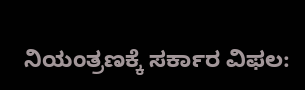ನಿಯಂತ್ರಣಕ್ಕೆ ಸರ್ಕಾರ ವಿಫಲ: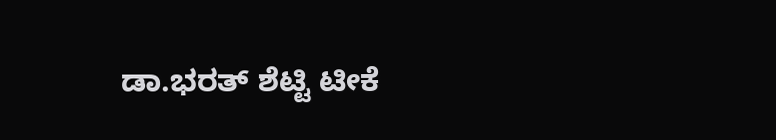ಡಾ.ಭರತ್‌ ಶೆಟ್ಟಿ ಟೀಕೆ